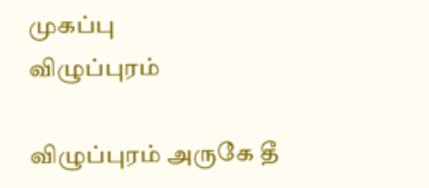முகப்பு
விழுப்புரம்

விழுப்புரம் அருகே தீ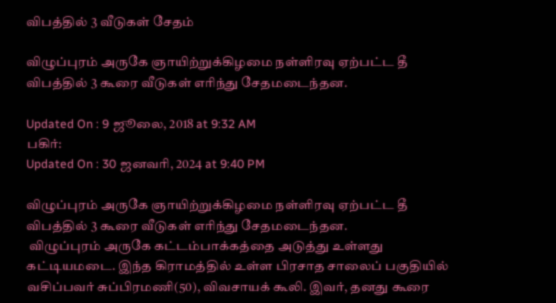விபத்தில் 3 வீடுகள் சேதம்

விழுப்புரம் அருகே ஞாயிற்றுக்கிழமை நள்ளிரவு ஏற்பட்ட தீ விபத்தில் 3 கூரை வீடுகள் எரிந்து சேதமடைந்தன.

Updated On : 9 ஜூலை, 2018 at 9:32 AM
பகிர்:
Updated On : 30 ஜனவரி, 2024 at 9:40 PM

விழுப்புரம் அருகே ஞாயிற்றுக்கிழமை நள்ளிரவு ஏற்பட்ட தீ விபத்தில் 3 கூரை வீடுகள் எரிந்து சேதமடைந்தன.
 விழுப்புரம் அருகே கட்டம்பாக்கத்தை அடுத்து உள்ளது கட்டியமடை. இந்த கிராமத்தில் உள்ள பிரசாத சாலைப் பகுதியில் வசிப்பவர் சுப்பிரமணி(50), விவசாயக் கூலி. இவர், தனது கூரை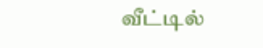வீட்டில்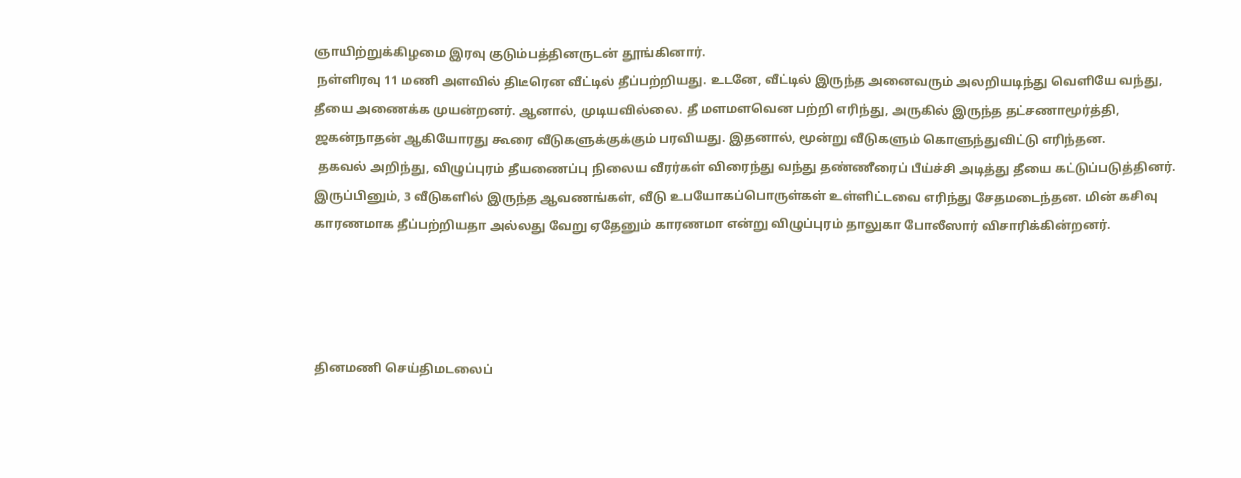ஞாயிற்றுக்கிழமை இரவு குடும்பத்தினருடன் தூங்கினார்.
 நள்ளிரவு 11 மணி அளவில் திடீரென வீட்டில் தீப்பற்றியது. உடனே, வீட்டில் இருந்த அனைவரும் அலறியடிந்து வெளியே வந்து, தீயை அணைக்க முயன்றனர். ஆனால், முடியவில்லை. தீ மளமளவென பற்றி எரிந்து, அருகில் இருந்த தட்சணாமூர்த்தி, ஜகன்நாதன் ஆகியோரது கூரை வீடுகளுக்குக்கும் பரவியது. இதனால், மூன்று வீடுகளும் கொளுந்துவிட்டு எரிந்தன.
 தகவல் அறிந்து, விழுப்புரம் தீயணைப்பு நிலைய வீரர்கள் விரைந்து வந்து தண்ணீரைப் பீய்ச்சி அடித்து தீயை கட்டுப்படுத்தினர். இருப்பினும், 3 வீடுகளில் இருந்த ஆவணங்கள், வீடு உபயோகப்பொருள்கள் உள்ளிட்டவை எரிந்து சேதமடைந்தன. மின் கசிவு காரணமாக தீப்பற்றியதா அல்லது வேறு ஏதேனும் காரணமா என்று விழுப்புரம் தாலுகா போலீஸார் விசாரிக்கின்றனர்.




தினமணி செய்திமடலைப்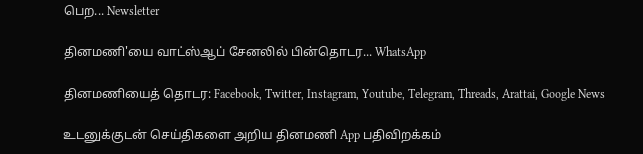பெற... Newsletter

தினமணி'யை வாட்ஸ்ஆப் சேனலில் பின்தொடர... WhatsApp

தினமணியைத் தொடர: Facebook, Twitter, Instagram, Youtube, Telegram, Threads, Arattai, Google News

உடனுக்குடன் செய்திகளை அறிய தினமணி App பதிவிறக்கம்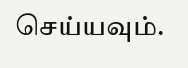செய்யவும்.